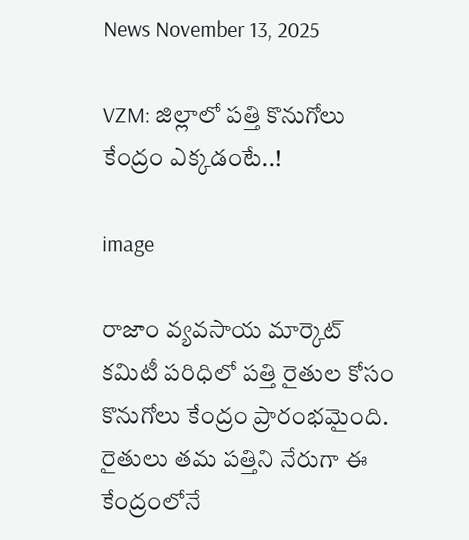News November 13, 2025

VZM: జిల్లాలో పత్తి కొనుగోలు కేంద్రం ఎక్కడంటే..!

image

రాజాం వ్యవసాయ మార్కెట్ కమిటీ పరిధిలో పత్తి రైతుల కోసం కొనుగోలు కేంద్రం ప్రారంభమైంది. రైతులు తమ పత్తిని నేరుగా ఈ కేంద్రంలోనే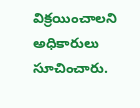విక్రయించాలని అధికారులు సూచించారు.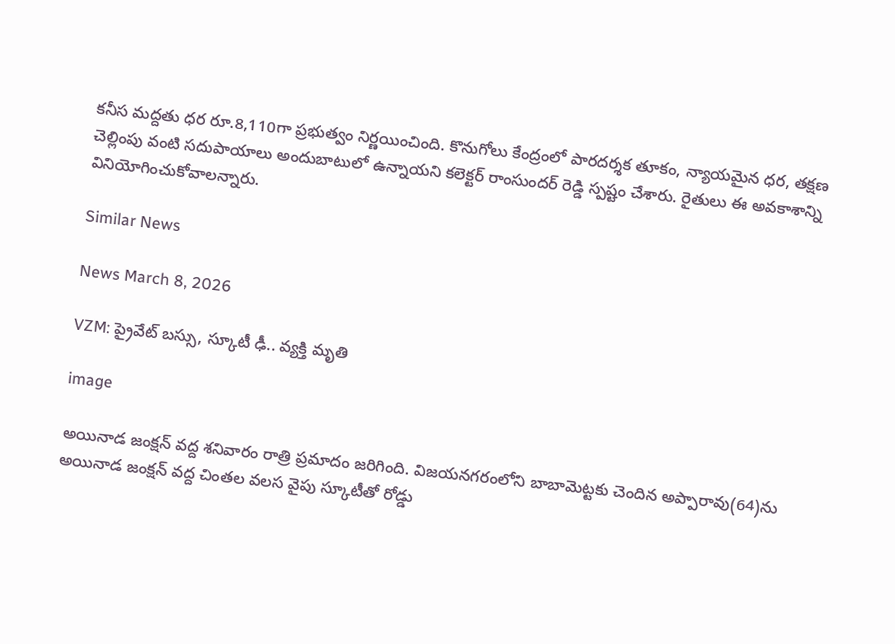కనీస మద్దతు ధర రూ.8,110గా ప్రభుత్వం నిర్ణయించింది. కొనుగోలు కేంద్రంలో పారదర్శక తూకం, న్యాయమైన ధర, తక్షణ చెల్లింపు వంటి సదుపాయాలు అందుబాటులో ఉన్నాయని కలెక్టర్ రాంసుందర్ రెడ్డి స్పష్టం చేశారు. రైతులు ఈ అవకాశాన్ని వినియోగించుకోవాలన్నారు.

Similar News

News March 8, 2026

VZM: ప్రైవేట్ బస్సు, స్కూటీ ఢీ.. వ్యక్తి మృతి

image

అయినాడ జంక్షన్ వద్ద శనివారం రాత్రి ప్రమాదం జరిగింది. విజయనగరంలోని బాబామెట్టకు చెందిన అప్పారావు(64)ను అయినాడ జంక్షన్ వద్ద చింతల వలస వైపు స్కూటీ‌తో రోడ్డు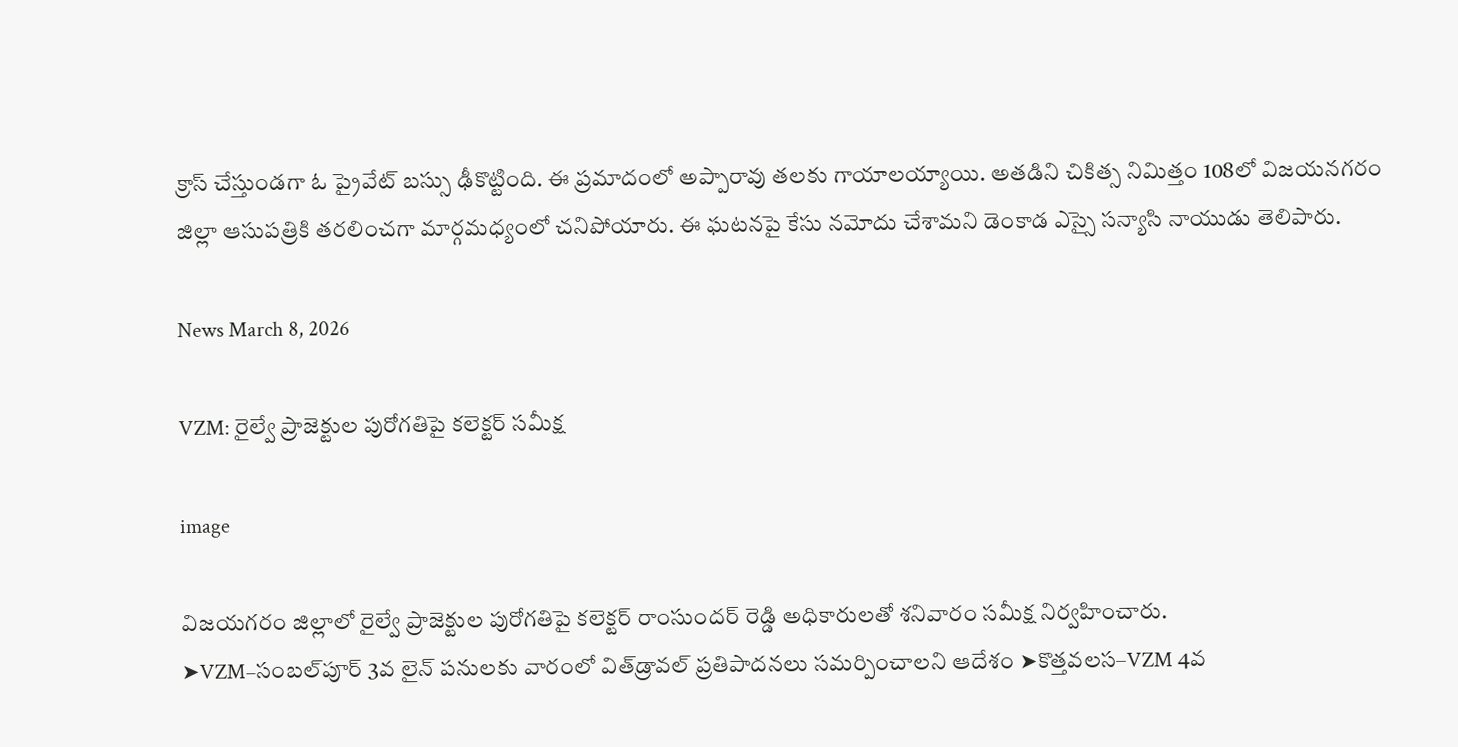క్రాస్ చేస్తుండగా ఓ ప్రైవేట్ బస్సు ఢీకొట్టింది. ఈ ప్రమాదంలో అప్పారావు తలకు గాయాలయ్యాయి. అతడిని చికిత్స నిమిత్తం 108లో విజయనగరం జిల్లా ఆసుపత్రికి తరలించగా మార్గమధ్యంలో చనిపోయారు. ఈ ఘటనపై కేసు నమోదు చేశామని డెంకాడ ఎస్సై సన్యాసి నాయుడు తెలిపారు.

News March 8, 2026

VZM: రైల్వే ప్రాజెక్టుల పురోగతిపై కలెక్టర్ సమీక్ష

image

విజయగరం జిల్లాలో రైల్వే ప్రాజెక్టుల పురోగతిపై కలెక్టర్ రాంసుందర్ రెడ్డి అధికారులతో శనివారం సమీక్ష నిర్వహించారు.
➤VZM–సంబల్‌పూర్ 3వ లైన్ పనులకు వారంలో విత్‌డ్రావల్ ప్రతిపాదనలు సమర్పించాలని ఆదేశం ➤కొత్తవలస–VZM 4వ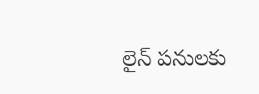లైన్ పనులకు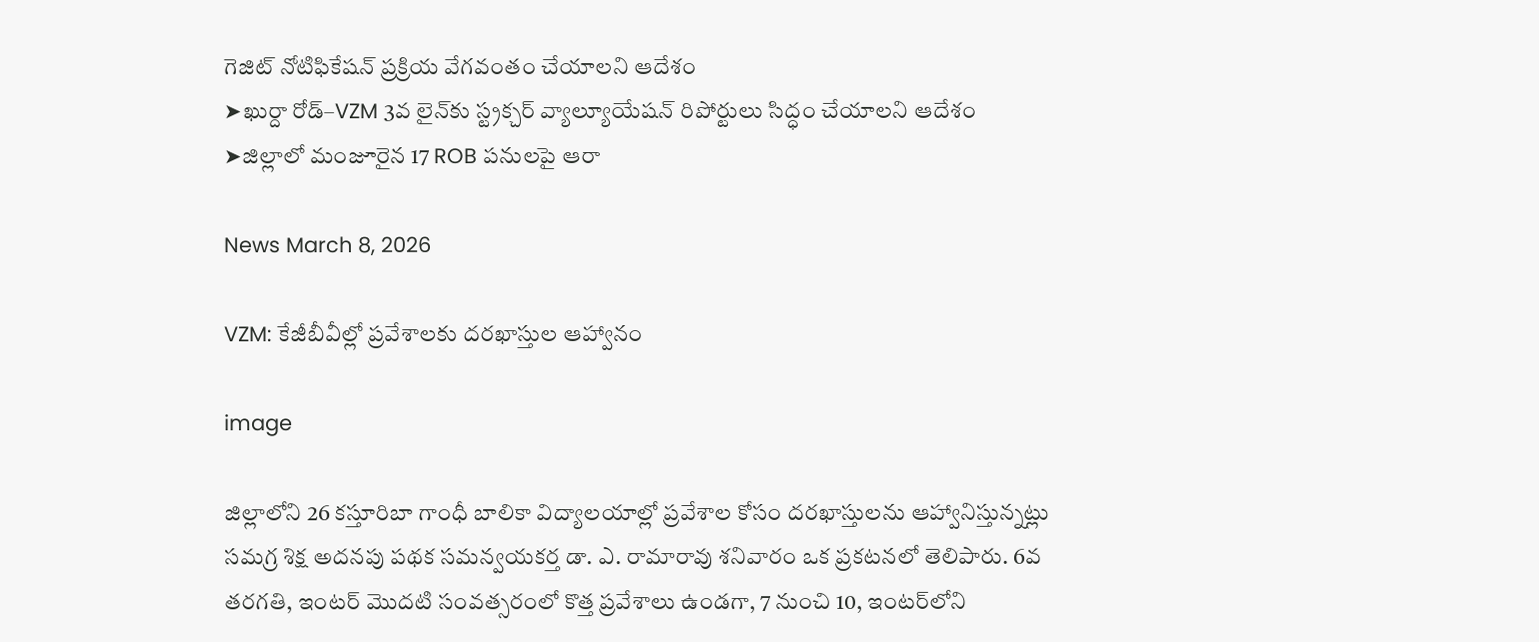గెజిట్ నోటిఫికేషన్ ప్రక్రియ వేగవంతం చేయాలని ఆదేశం
➤ఖుర్దా రోడ్–VZM 3వ లైన్‌కు స్ట్రక్చర్ వ్యాల్యూయేషన్ రిపోర్టులు సిద్ధం చేయాలని ఆదేశం
➤జిల్లాలో మంజూరైన 17 ROB పనులపై ఆరా

News March 8, 2026

VZM: కేజీబీవీల్లో ప్రవేశాలకు దరఖాస్తుల ఆహ్వానం

image

జిల్లాలోని 26 కస్తూరిబా గాంధీ బాలికా విద్యాలయాల్లో ప్రవేశాల కోసం దరఖాస్తులను ఆహ్వానిస్తున్నట్లు సమగ్ర శిక్ష అదనపు పథక సమన్వయకర్త డా. ఎ. రామారావు శనివారం ఒక ప్రకటనలో తెలిపారు. 6వ తరగతి, ఇంటర్ మొదటి సంవత్సరంలో కొత్త ప్రవేశాలు ఉండగా, 7 నుంచి 10, ఇంటర్‌లోని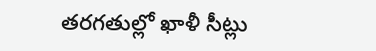తరగతుల్లో ఖాళీ సీట్లు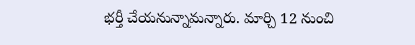భర్తీ చేయనున్నామన్నారు. మార్చి 12 నుంచి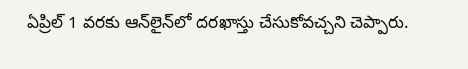ఏప్రిల్ 1 వరకు ఆన్‌లైన్‌లో దరఖాస్తు చేసుకోవచ్చని చెప్పారు.